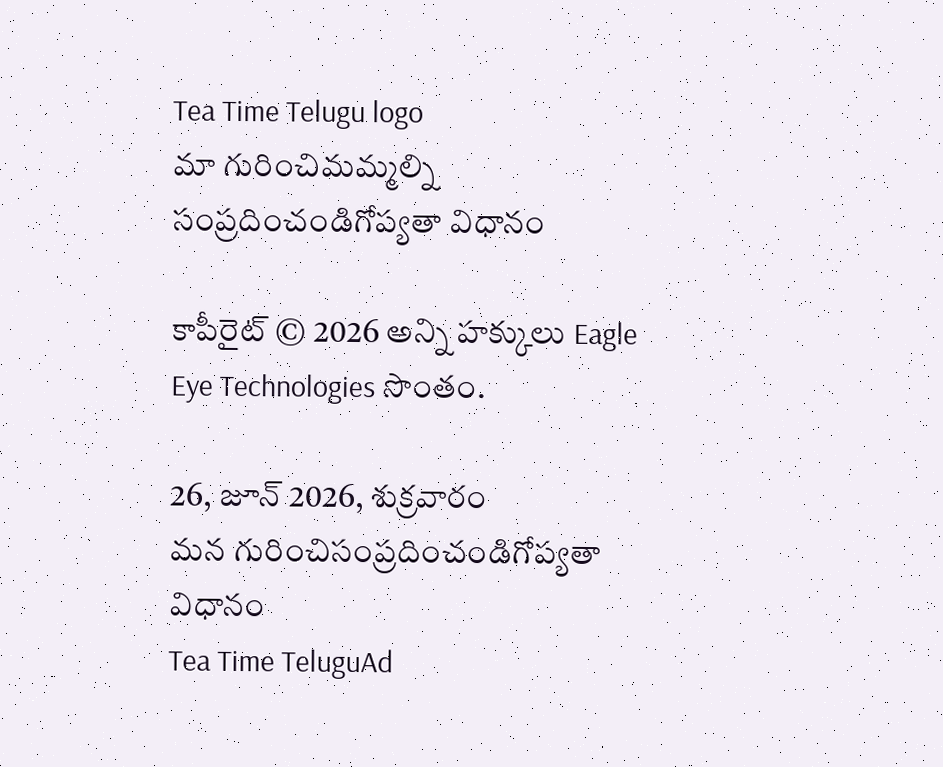Tea Time Telugu logo
మా గురించిమమ్మల్ని సంప్రదించండిగోప్యతా విధానం

కాపీరైట్ © 2026 అన్ని హక్కులు Eagle Eye Technologies సొంతం.

26, జూన్ 2026, శుక్రవారం
మన గురించిసంప్రదించండిగోప్యతా విధానం
Tea Time TeluguAd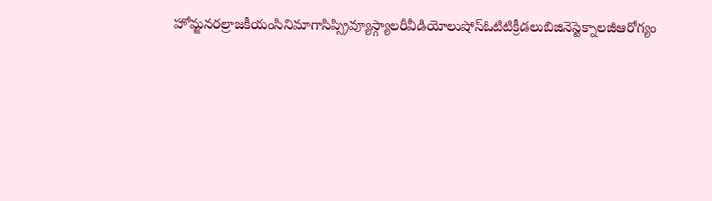హోమ్జనరల్రాజకీయంసినిమాగాసిప్స్రివ్యూస్గ్యాలరీవీడియోలుషోస్ఓటిటిక్రీడలుబిజినెస్టెక్నాలజీఆరోగ్యం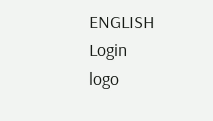ENGLISH
Login
logo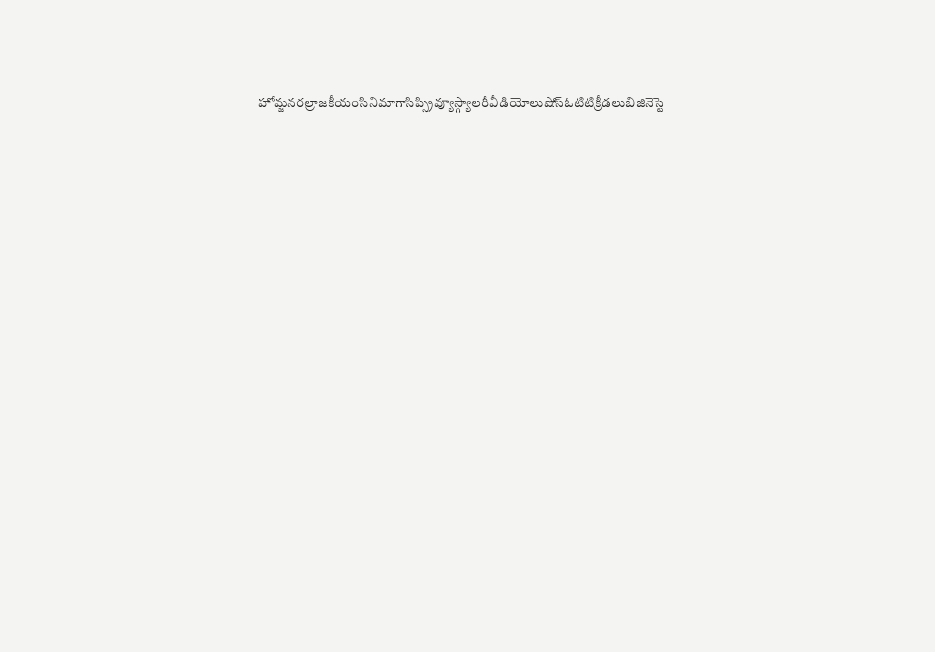హోమ్జనరల్రాజకీయంసినిమాగాసిప్స్రివ్యూస్గ్యాలరీవీడియోలుషోస్ఓటిటిక్రీడలుబిజినెస్టె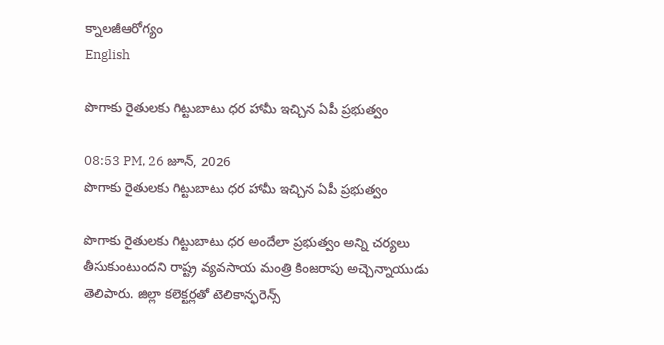క్నాలజీఆరోగ్యం
English

పొగాకు రైతులకు గిట్టుబాటు ధర హామీ ఇచ్చిన ఏపీ ప్రభుత్వం

08:53 PM, 26 జూన్, 2026
పొగాకు రైతులకు గిట్టుబాటు ధర హామీ ఇచ్చిన ఏపీ ప్రభుత్వం

పొగాకు రైతులకు గిట్టుబాటు ధర అందేలా ప్రభుత్వం అన్ని చర్యలు తీసుకుంటుందని రాష్ట్ర వ్యవసాయ మంత్రి కింజరాపు అచ్చెన్నాయుడు తెలిపారు. జిల్లా కలెక్టర్లతో టెలికాన్ఫరెన్స్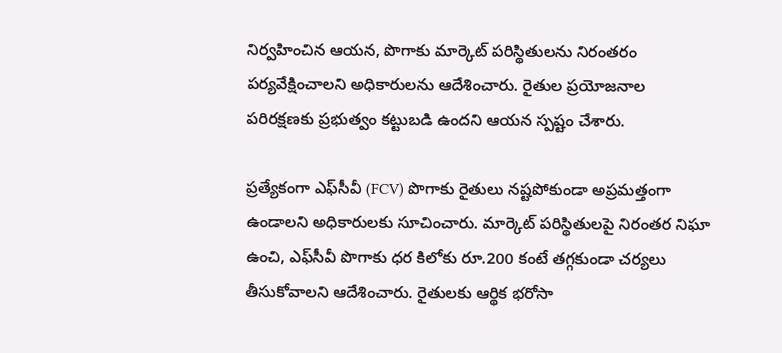నిర్వహించిన ఆయన, పొగాకు మార్కెట్ పరిస్థితులను నిరంతరం పర్యవేక్షించాలని అధికారులను ఆదేశించారు. రైతుల ప్రయోజనాల పరిరక్షణకు ప్రభుత్వం కట్టుబడి ఉందని ఆయన స్పష్టం చేశారు.

ప్రత్యేకంగా ఎఫ్‌సీవీ (FCV) పొగాకు రైతులు నష్టపోకుండా అప్రమత్తంగా ఉండాలని అధికారులకు సూచించారు. మార్కెట్ పరిస్థితులపై నిరంతర నిఘా ఉంచి, ఎఫ్‌సీవీ పొగాకు ధర కిలోకు రూ.200 కంటే తగ్గకుండా చర్యలు తీసుకోవాలని ఆదేశించారు. రైతులకు ఆర్థిక భరోసా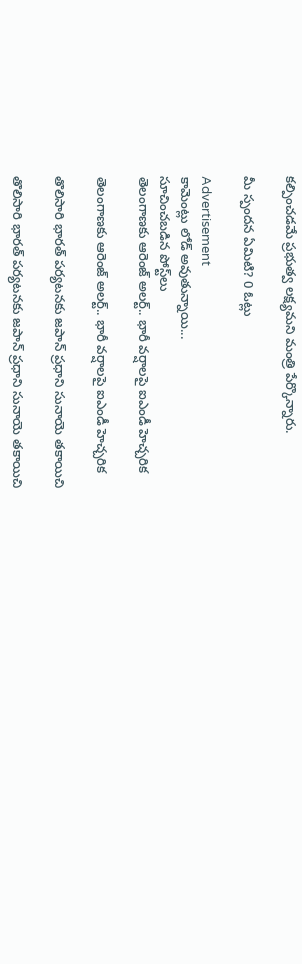కల్పించడమే ప్రభుత్వ లక్ష్యమని మంత్రి పేర్కొన్నారు.

మీ స్పందన ఏమిటి? 0 ఓట్లు

Advertisement
కామెంట్లు లోడ్ అవుతున్నాయి...
సూచించబడిన పోస్ట్‌లు
తెలంగాణకు ఆరెంజ్ అలర్ట్.. భారీ వర్షాలపై ఐఎండీ హెచ్చరిక

తెలంగాణకు ఆరెంజ్ అలర్ట్.. భారీ వర్షాలపై ఐఎండీ హెచ్చరిక

తొలిసారి భారత్‌ పర్యటనకు జపాన్‌ ప్రధాని సునాయె తకాయిచి

తొలిసారి భారత్‌ పర్యటనకు జపాన్‌ ప్రధాని సునాయె తకాయిచి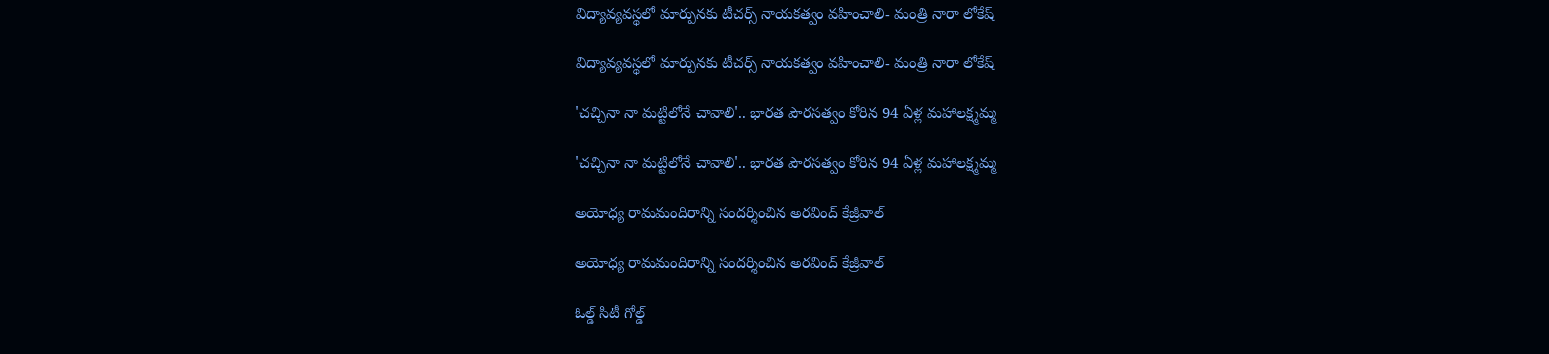విద్యావ్యవస్థలో మార్పునకు టీచర్స్ నాయకత్వం వహించాలి- మంత్రి నారా లోకేష్

విద్యావ్యవస్థలో మార్పునకు టీచర్స్ నాయకత్వం వహించాలి- మంత్రి నారా లోకేష్

'చచ్చినా నా మట్టిలోనే చావాలి'.. భారత పౌరసత్వం కోరిన 94 ఏళ్ల మహాలక్ష్మమ్మ

'చచ్చినా నా మట్టిలోనే చావాలి'.. భారత పౌరసత్వం కోరిన 94 ఏళ్ల మహాలక్ష్మమ్మ

అయోధ్య రామమందిరాన్ని సందర్శించిన అరవింద్ కేజ్రీవాల్

అయోధ్య రామమందిరాన్ని సందర్శించిన అరవింద్ కేజ్రీవాల్

ఓల్డ్ సిటీ గోల్డ్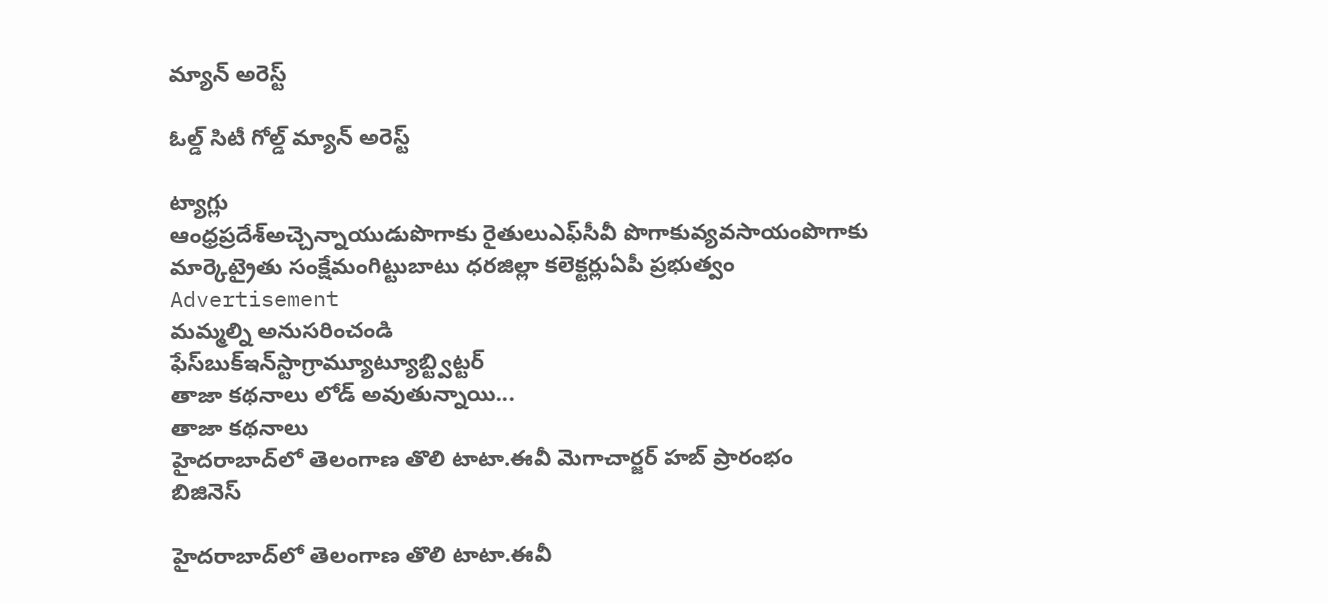మ్యాన్ అరెస్ట్

ఓల్డ్ సిటీ గోల్డ్ మ్యాన్ అరెస్ట్

ట్యాగ్లు
ఆంధ్రప్రదేశ్అచ్చెన్నాయుడుపొగాకు రైతులుఎఫ్‌సీవీ పొగాకువ్యవసాయంపొగాకు మార్కెట్రైతు సంక్షేమంగిట్టుబాటు ధరజిల్లా కలెక్టర్లుఏపీ ప్రభుత్వం
Advertisement
మమ్మల్ని అనుసరించండి
ఫేస్‌బుక్ఇన్‌స్టాగ్రామ్యూట్యూబ్ట్విట్టర్
తాజా కథనాలు లోడ్ అవుతున్నాయి...
తాజా కథనాలు
హైదరాబాద్‌లో తెలంగాణ తొలి టాటా.ఈవీ మెగాచార్జర్ హబ్ ప్రారంభం
బిజినెస్

హైదరాబాద్‌లో తెలంగాణ తొలి టాటా.ఈవీ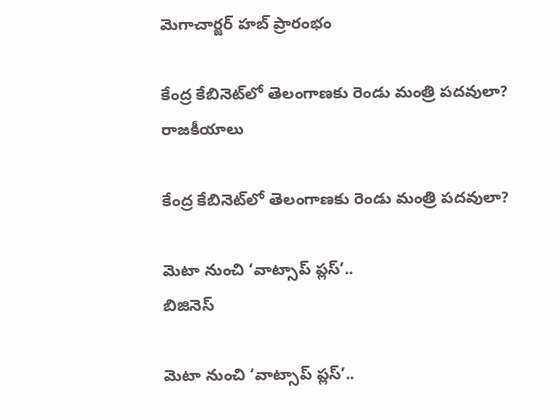మెగాచార్జర్ హబ్ ప్రారంభం

కేంద్ర కేబినెట్‌లో తెలంగాణకు రెండు మంత్రి పదవులా?
రాజకీయాలు

కేంద్ర కేబినెట్‌లో తెలంగాణకు రెండు మంత్రి పదవులా?

మెటా నుంచి ‘వాట్సాప్ ప్లస్’..
బిజినెస్

మెటా నుంచి ‘వాట్సాప్ ప్లస్’..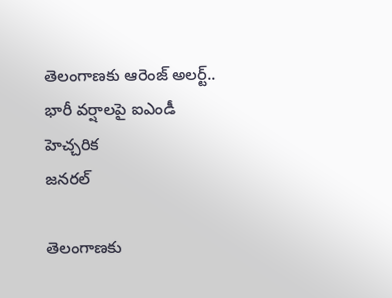తెలంగాణకు ఆరెంజ్ అలర్ట్.. భారీ వర్షాలపై ఐఎండీ హెచ్చరిక
జనరల్

తెలంగాణకు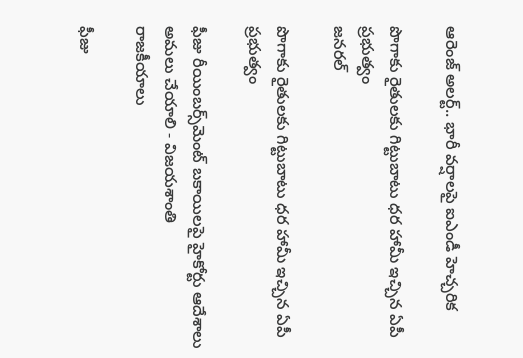ఆరెంజ్ అలర్ట్.. భారీ వర్షాలపై ఐఎండీ హెచ్చరిక

పొగాకు రైతులకు గిట్టుబాటు ధర హామీ ఇచ్చిన ఏపీ ప్రభుత్వం
జనరల్

పొగాకు రైతులకు గిట్టుబాటు ధర హామీ ఇచ్చిన ఏపీ ప్రభుత్వం

ఫీజు రీయింబర్స్‌మెంట్ బకాయిలపై హైకోర్టు ఆదేశాలు అమలు చేయాలి - విజయశాంతి
రాజకీయాలు

ఫీజు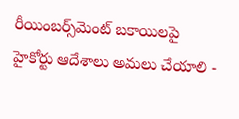రీయింబర్స్‌మెంట్ బకాయిలపై హైకోర్టు ఆదేశాలు అమలు చేయాలి -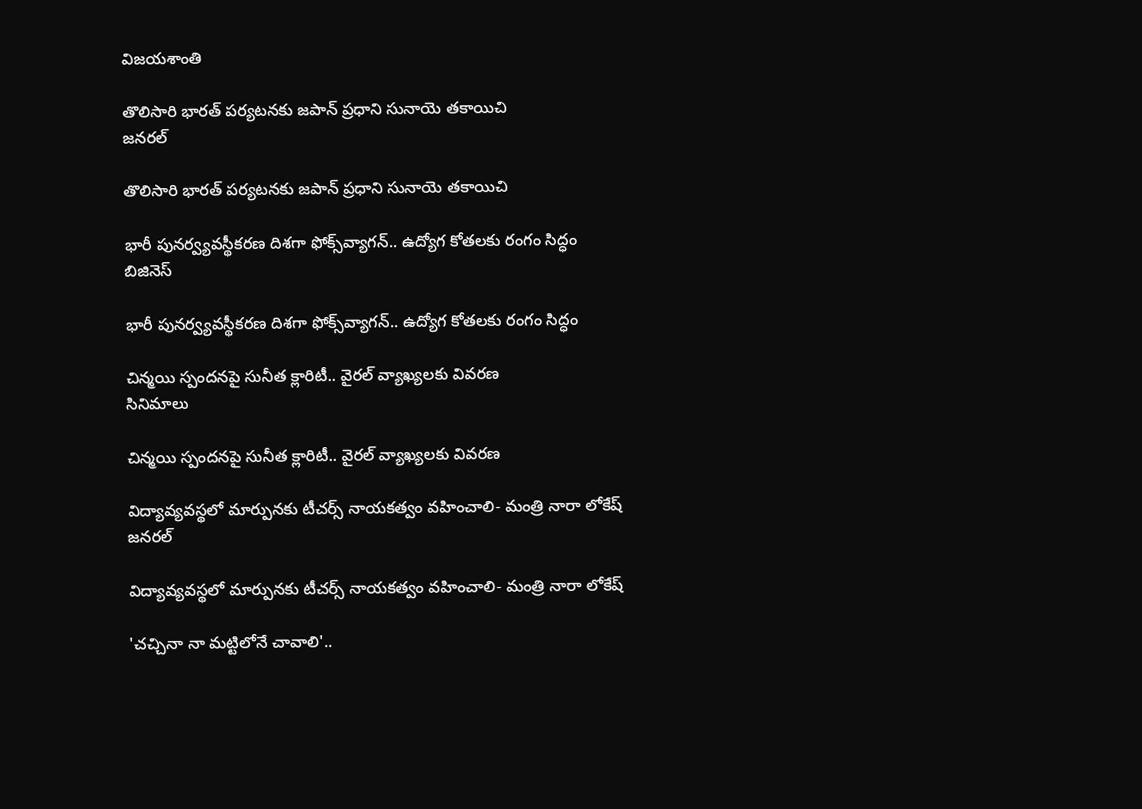విజయశాంతి

తొలిసారి భారత్‌ పర్యటనకు జపాన్‌ ప్రధాని సునాయె తకాయిచి
జనరల్

తొలిసారి భారత్‌ పర్యటనకు జపాన్‌ ప్రధాని సునాయె తకాయిచి

భారీ పునర్వ్యవస్థీకరణ దిశగా ఫోక్స్‌వ్యాగన్.. ఉద్యోగ కోతలకు రంగం సిద్ధం
బిజినెస్

భారీ పునర్వ్యవస్థీకరణ దిశగా ఫోక్స్‌వ్యాగన్.. ఉద్యోగ కోతలకు రంగం సిద్ధం

చిన్మయి స్పందనపై సునీత క్లారిటీ.. వైరల్ వ్యాఖ్యలకు వివరణ
సినిమాలు

చిన్మయి స్పందనపై సునీత క్లారిటీ.. వైరల్ వ్యాఖ్యలకు వివరణ

విద్యావ్యవస్థలో మార్పునకు టీచర్స్ నాయకత్వం వహించాలి- మంత్రి నారా లోకేష్
జనరల్

విద్యావ్యవస్థలో మార్పునకు టీచర్స్ నాయకత్వం వహించాలి- మంత్రి నారా లోకేష్

'చచ్చినా నా మట్టిలోనే చావాలి'..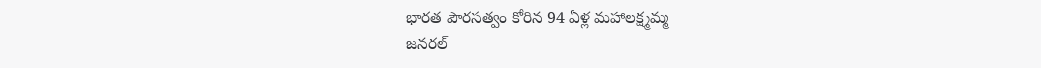భారత పౌరసత్వం కోరిన 94 ఏళ్ల మహాలక్ష్మమ్మ
జనరల్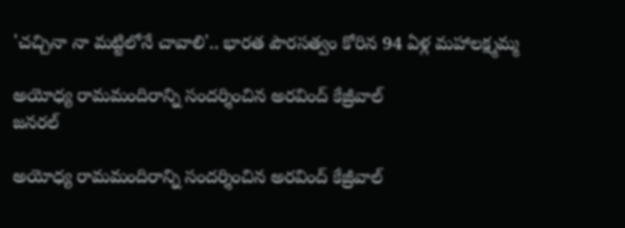'చచ్చినా నా మట్టిలోనే చావాలి'.. భారత పౌరసత్వం కోరిన 94 ఏళ్ల మహాలక్ష్మమ్మ

అయోధ్య రామమందిరాన్ని సందర్శించిన అరవింద్ కేజ్రీవాల్
జనరల్

అయోధ్య రామమందిరాన్ని సందర్శించిన అరవింద్ కేజ్రీవాల్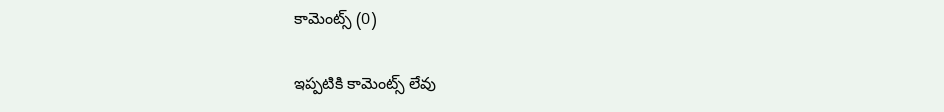కామెంట్స్ (0)

ఇప్పటికి కామెంట్స్ లేవు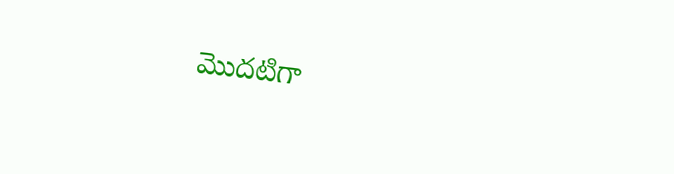మొదటిగా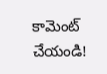కామెంట్ చేయండి!